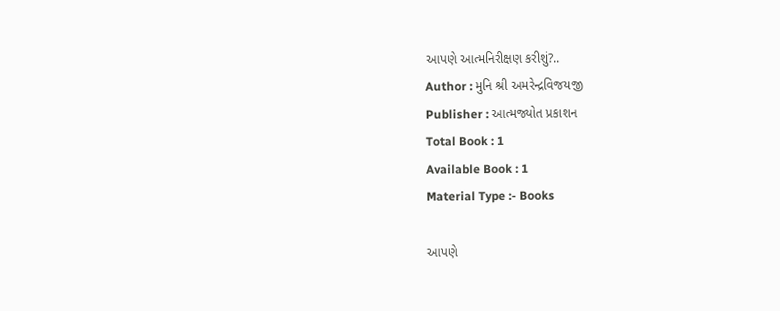આપણે આત્મનિરીક્ષણ કરીશું?..
Author : મુનિ શ્રી અમરેન્દ્રવિજયજી
Publisher : આત્મજ્યોત પ્રકાશન
Total Book : 1
Available Book : 1
Material Type :- Books

આપણે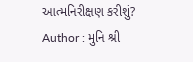આત્મનિરીક્ષણ કરીશું?
Author : મુનિ શ્રી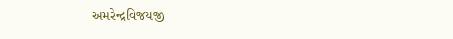અમરેન્દ્રવિજયજી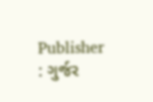Publisher : ગુર્જર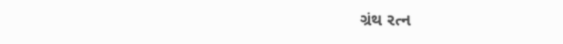ગ્રંથ રત્ન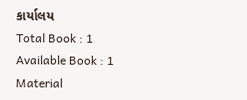કાર્યાલય
Total Book : 1
Available Book : 1
Material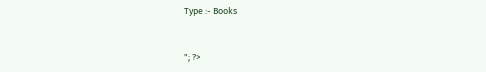Type :- Books


"; ?>